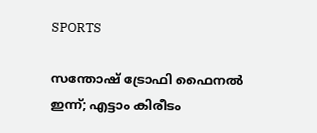SPORTS

സന്തോഷ് ട്രോഫി ഫൈനല്‍ ഇന്ന്; എട്ടാം കിരീടം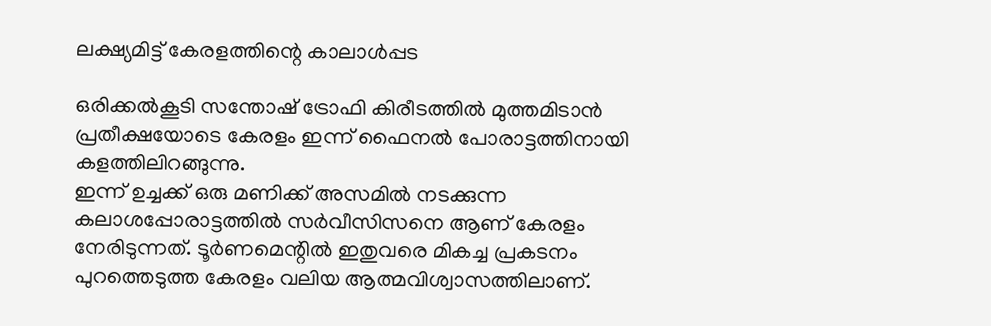ലക്ഷ്യമിട്ട് കേരളത്തിന്റെ കാലാള്‍പ്പട

ഒരിക്കല്‍കൂടി സന്തോഷ് ട്രോഫി കിരീടത്തില്‍ മുത്തമിടാൻ പ്രതീക്ഷയോടെ കേരളം ഇന്ന് ഫൈനല്‍ പോരാട്ടത്തിനായി കളത്തിലിറങ്ങുന്നു.
ഇന്ന് ഉച്ചക്ക് ഒരു മണിക്ക് അസമില്‍ നടക്കുന്ന കലാശപ്പോരാട്ടത്തില്‍ സർവീസിസനെ ആണ് കേരളം നേരിടുന്നത്. ടൂർണമെന്റില്‍ ഇതുവരെ മികച്ച പ്രകടനം പുറത്തെടുത്ത കേരളം വലിയ ആത്മവിശ്വാസത്തിലാണ്.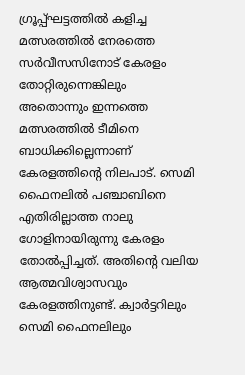ഗ്രൂപ്പ്ഘട്ടത്തില്‍ കളിച്ച മത്സരത്തില്‍ നേരത്തെ സർവീസസിനോട് കേരളം തോറ്റിരുന്നെങ്കിലും അതൊന്നും ഇന്നത്തെ മത്സരത്തില്‍ ടീമിനെ ബാധിക്കില്ലെന്നാണ് കേരളത്തിന്റെ നിലപാട്. സെമി ഫൈനലില്‍ പഞ്ചാബിനെ എതിരില്ലാത്ത നാലു ഗോളിനായിരുന്നു കേരളം തോല്‍പ്പിച്ചത്. അതിന്റെ വലിയ ആത്മവിശ്വാസവും കേരളത്തിനുണ്ട്. ക്വാർട്ടറിലും സെമി ഫൈനലിലും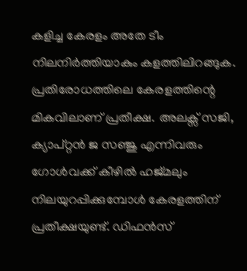കളിച്ച കേരളം അതേ ടീം നിലനിർത്തിയാകും കളത്തിലിറങ്ങുക.
പ്രതിരോധത്തിലെ കേരളത്തിന്റെ മികവിലാണ് പ്രതീക്ഷ. അലക്സ് സജി, ക്യാപ്റ്റൻ ജ സഞ്ജു എന്നിവരും ഗോള്‍വക്ക് കീഴില്‍ ഹജ്മലും നിലയുറപ്പിക്കുമ്പോള്‍ കേരളത്തിന് പ്രതീക്ഷയുണ്ട്. ഡിഫൻസ്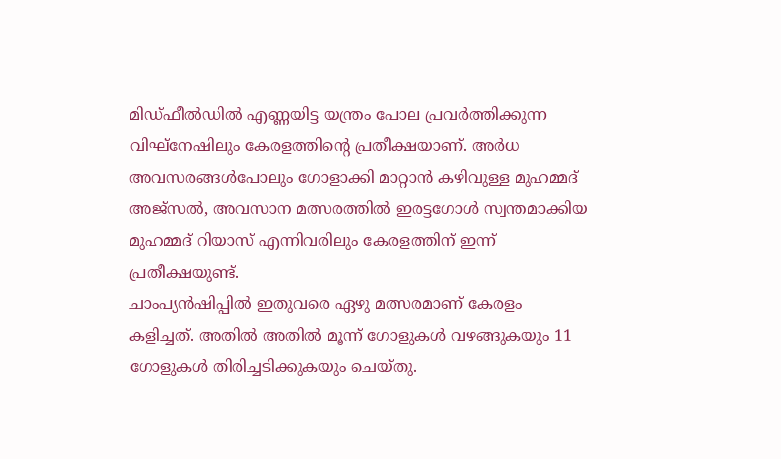മിഡ്ഫീല്‍ഡില്‍ എണ്ണയിട്ട യന്ത്രം പോല പ്രവർത്തിക്കുന്ന വിഘ്നേഷിലും കേരളത്തിന്റെ പ്രതീക്ഷയാണ്. അർധ അവസരങ്ങള്‍പോലും ഗോളാക്കി മാറ്റാൻ കഴിവുള്ള മുഹമ്മദ് അജ്സല്‍, അവസാന മത്സരത്തില്‍ ഇരട്ടഗോള്‍ സ്വന്തമാക്കിയ മുഹമ്മദ് റിയാസ് എന്നിവരിലും കേരളത്തിന് ഇന്ന് പ്രതീക്ഷയുണ്ട്.
ചാംപ്യൻഷിപ്പില്‍ ഇതുവരെ ഏഴു മത്സരമാണ് കേരളം കളിച്ചത്. അതില്‍ അതില്‍ മൂന്ന് ഗോളുകള്‍ വഴങ്ങുകയും 11 ഗോളുകള്‍ തിരിച്ചടിക്കുകയും ചെയ്തു.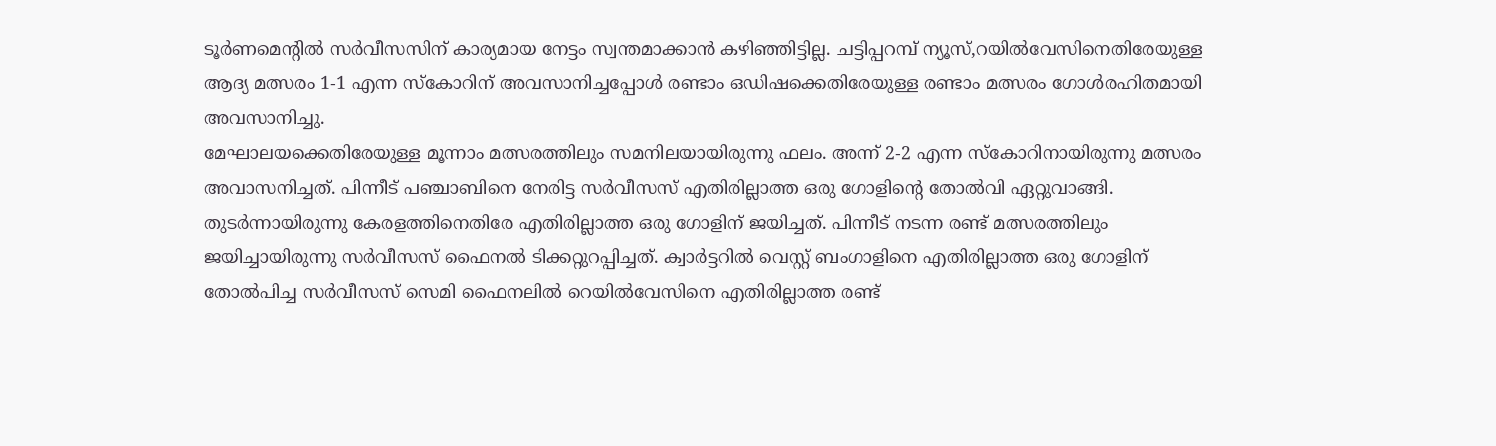ടൂർണമെന്റില്‍ സർവീസസിന് കാര്യമായ നേട്ടം സ്വന്തമാക്കാൻ കഴിഞ്ഞിട്ടില്ല. ചട്ടിപ്പറമ്പ് ന്യൂസ്,റയില്‍വേസിനെതിരേയുള്ള ആദ്യ മത്സരം 1-1 എന്ന സ്കോറിന് അവസാനിച്ചപ്പോള്‍ രണ്ടാം ഒഡിഷക്കെതിരേയുള്ള രണ്ടാം മത്സരം ഗോള്‍രഹിതമായി അവസാനിച്ചു.
മേഘാലയക്കെതിരേയുള്ള മൂന്നാം മത്സരത്തിലും സമനിലയായിരുന്നു ഫലം. അന്ന് 2-2 എന്ന സ്കോറിനായിരുന്നു മത്സരം അവാസനിച്ചത്. പിന്നീട് പഞ്ചാബിനെ നേരിട്ട സർവീസസ് എതിരില്ലാത്ത ഒരു ഗോളിന്റെ തോല്‍വി ഏറ്റുവാങ്ങി. തുടർന്നായിരുന്നു കേരളത്തിനെതിരേ എതിരില്ലാത്ത ഒരു ഗോളിന് ജയിച്ചത്. പിന്നീട് നടന്ന രണ്ട് മത്സരത്തിലും ജയിച്ചായിരുന്നു സർവീസസ് ഫൈനല്‍ ടിക്കറ്റുറപ്പിച്ചത്. ക്വാർട്ടറില്‍ വെസ്റ്റ് ബംഗാളിനെ എതിരില്ലാത്ത ഒരു ഗോളിന് തോല്‍പിച്ച സർവീസസ് സെമി ഫൈനലില്‍ റെയില്‍വേസിനെ എതിരില്ലാത്ത രണ്ട്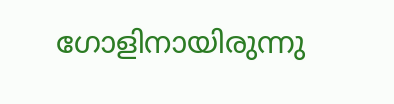ഗോളിനായിരുന്നു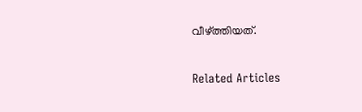വീഴ്ത്തിയത്.

Related Articles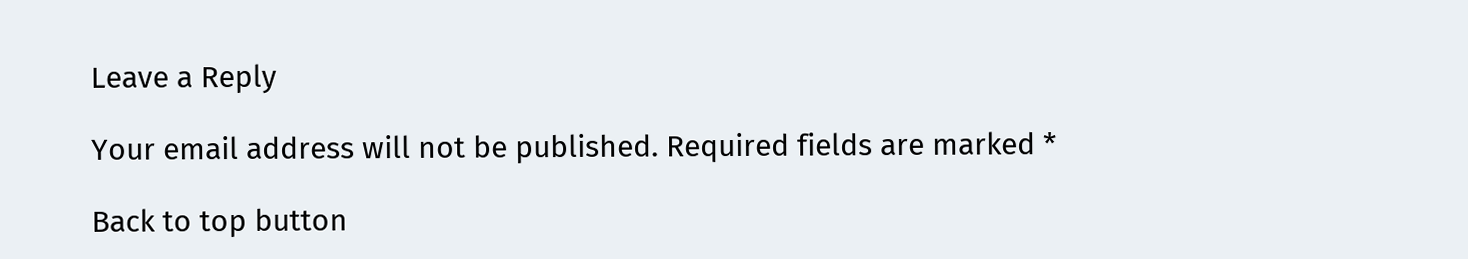Leave a Reply

Your email address will not be published. Required fields are marked *

Back to top button